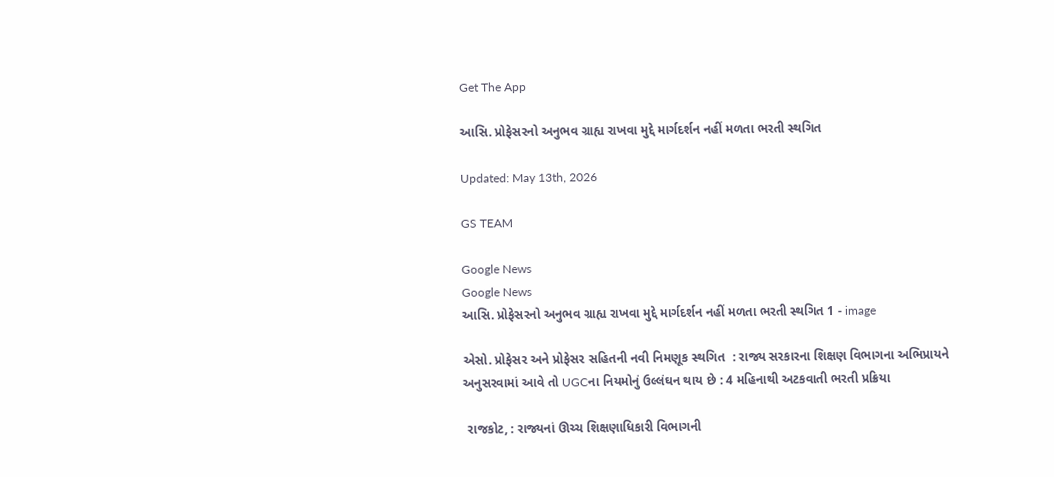Get The App

આસિ. પ્રોફેસરનો અનુભવ ગ્રાહ્ય રાખવા મુદ્દે માર્ગદર્શન નહીં મળતા ભરતી સ્થગિત

Updated: May 13th, 2026

GS TEAM

Google News
Google News
આસિ. પ્રોફેસરનો અનુભવ ગ્રાહ્ય રાખવા મુદ્દે માર્ગદર્શન નહીં મળતા ભરતી સ્થગિત 1 - image

એસો. પ્રોફેસર અને પ્રોફેસર સહિતની નવી નિમણૂક સ્થગિત  : રાજ્ય સરકારના શિક્ષણ વિભાગના અભિપ્રાયને અનુસરવામાં આવે તો UGCના નિયમોનું ઉલ્લંઘન થાય છે : 4 મહિનાથી અટકવાતી ભરતી પ્રક્રિયા

 રાજકોટ, : રાજ્યનાં ઊચ્ચ શિક્ષણાધિકારી વિભાગની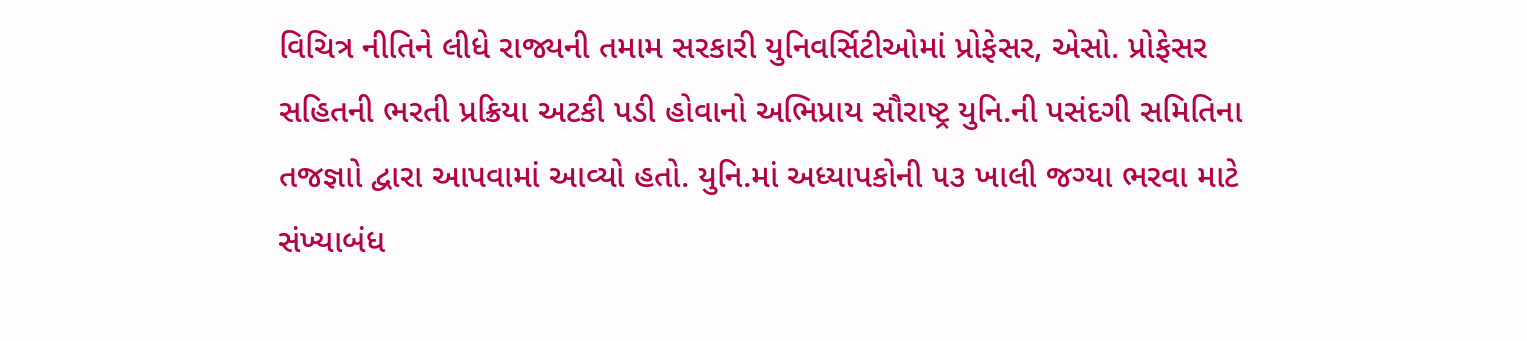વિચિત્ર નીતિને લીધે રાજ્યની તમામ સરકારી યુનિવર્સિટીઓમાં પ્રોફેસર, એસો. પ્રોફેસર સહિતની ભરતી પ્રક્રિયા અટકી પડી હોવાનો અભિપ્રાય સૌરાષ્ટ્ર યુનિ.ની પસંદગી સમિતિના તજજ્ઞાો દ્વારા આપવામાં આવ્યો હતો. યુનિ.માં અધ્યાપકોની ૫૩ ખાલી જગ્યા ભરવા માટે સંખ્યાબંધ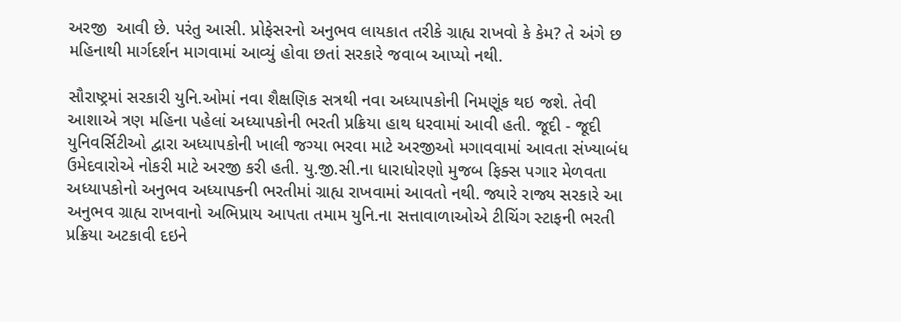અરજી  આવી છે. પરંતુ આસી. પ્રોફેસરનો અનુભવ લાયકાત તરીકે ગ્રાહ્ય રાખવો કે કેમ? તે અંગે છ મહિનાથી માર્ગદર્શન માગવામાં આવ્યું હોવા છતાં સરકારે જવાબ આપ્યો નથી.

સૌરાષ્ટ્રમાં સરકારી યુનિ.ઓમાં નવા શૈક્ષણિક સત્રથી નવા અધ્યાપકોની નિમણૂંક થઇ જશે. તેવી આશાએ ત્રણ મહિના પહેલાં અધ્યાપકોની ભરતી પ્રક્રિયા હાથ ધરવામાં આવી હતી. જૂદી - જૂદી યુનિવર્સિટીઓ દ્વારા અધ્યાપકોની ખાલી જગ્યા ભરવા માટે અરજીઓ મગાવવામાં આવતા સંખ્યાબંધ ઉમેદવારોએ નોકરી માટે અરજી કરી હતી. યુ.જી.સી.ના ધારાધોરણો મુજબ ફિક્સ પગાર મેળવતા અધ્યાપકોનો અનુભવ અધ્યાપકની ભરતીમાં ગ્રાહ્ય રાખવામાં આવતો નથી. જ્યારે રાજ્ય સરકારે આ અનુભવ ગ્રાહ્ય રાખવાનો અભિપ્રાય આપતા તમામ યુનિ.ના સત્તાવાળાઓએ ટીચિંગ સ્ટાફની ભરતી પ્રક્રિયા અટકાવી દઇને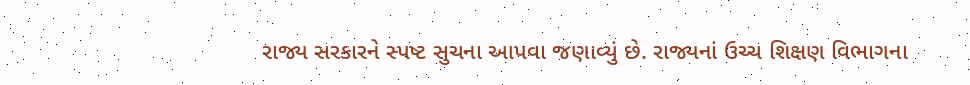રાજ્ય સરકારને સ્પષ્ટ સુચના આપવા જણાવ્યું છે. રાજ્યનાં ઉચ્ચ શિક્ષણ વિભાગના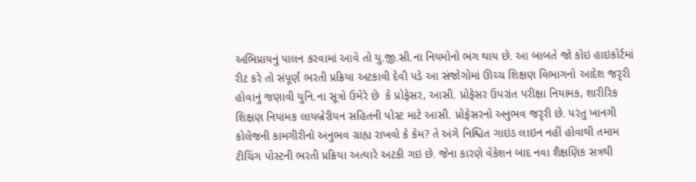અભિપ્રાયનું પાલન કરવામાં આવે તો યુ.જી.સી.ના નિયમોનો ભંગ થાય છે. આ બાબતે જો કોઇ હાઇકોર્ટમાં રીટ કરે તો સંપૂર્ણ ભરતી પ્રક્રિયા અટકાવી દેવી પડે આ સંજોગોમાં ઊચ્ચ શિક્ષણ વિભાગનો આદેશ જરૃરી હોવાનું જણાવી યુનિ.ના સૂત્રો ઉમેરે છે  કે પ્રોફેસર, આસી. પ્રોફેસર ઉપરાંત પરીક્ષા નિયામક, શારીરિક શિક્ષણ નિયામક લાયબ્રેરીયન સહિતની પોસ્ટ માટે આસી. પ્રોફેસરનો અનુભવ જરૃરી છે. પરંતુ ખાનગી કોલેજની કામગીરીનો અનુભવ ગ્રાહ્ય રાખવો કે કેમ? તે અંગે નિશ્ચિત ગાઇડ લાઇન નહીં હોવાથી તમામ ટીચિંગ પોસ્ટની ભરતી પ્રક્રિયા અત્યારે અટકી ગઇ છે. જેના કારણે વેકેશન બાદ નવા શૈક્ષણિક સત્રથી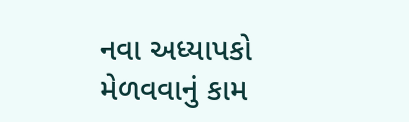નવા અધ્યાપકો મેળવવાનું કામ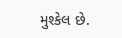મુશ્કેલ છે.